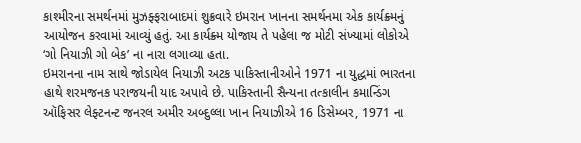કાશ્મીરના સમર્થનમાં મુઝફ્ફરાબાદમાં શુક્રવારે ઇમરાન ખાનના સમર્થનમા એક કાર્યક્ર્મનું આયોજન કરવામાં આવ્યું હતું. આ કાર્યક્ર્મ યોજાય તે પહેલા જ મોટી સંખ્યામાં લોકોએ ‘ગો નિયાઝી ગો બેક’ ના નારા લગાવ્યા હતા.
ઇમરાનના નામ સાથે જોડાયેલ નિયાઝી અટક પાકિસ્તાનીઓને 1971 ના યુદ્ધમાં ભારતના હાથે શરમજનક પરાજયની યાદ અપાવે છે. પાકિસ્તાની સૈન્યના તત્કાલીન કમાન્ડિંગ ઑફિસર લેફ્ટનન્ટ જનરલ અમીર અબ્દુલ્લા ખાન નિયાઝીએ 16 ડિસેમ્બર, 1971 ના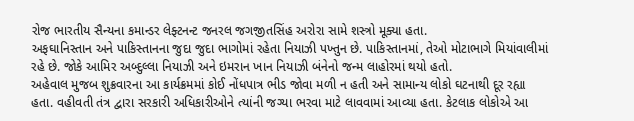રોજ ભારતીય સૈન્યના કમાન્ડર લેફ્ટનન્ટ જનરલ જગજીતસિંહ અરોરા સામે શસ્ત્રો મૂક્યા હતા.
અફઘાનિસ્તાન અને પાકિસ્તાનના જુદા જુદા ભાગોમાં રહેતા નિયાઝી પખ્તુન છે. પાકિસ્તાનમાં, તેઓ મોટાભાગે મિયાંવાલીમાં રહે છે. જોકે આમિર અબ્દુલ્લા નિયાઝી અને ઇમરાન ખાન નિયાઝી બંનેનો જન્મ લાહોરમાં થયો હતો.
અહેવાલ મુજબ શુક્રવારના આ કાર્યક્રમમાં કોઈ નોંધપાત્ર ભીડ જોવા મળી ન હતી અને સામાન્ય લોકો ઘટનાથી દૂર રહ્યા હતા. વહીવતી તંત્ર દ્વારા સરકારી અધિકારીઓને ત્યાંની જગ્યા ભરવા માટે લાવવામાં આવ્યા હતા. કેટલાક લોકોએ આ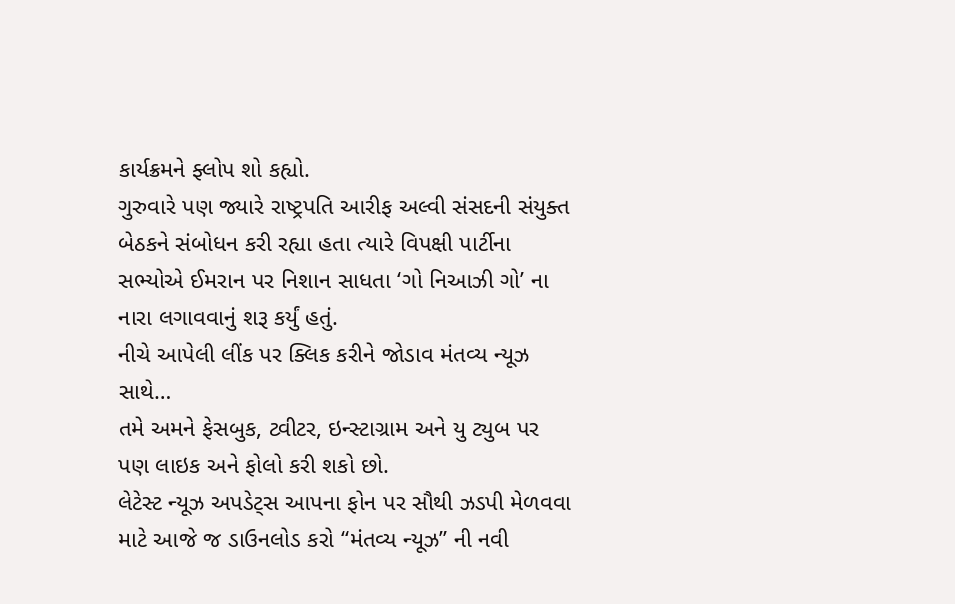કાર્યક્રમને ફ્લોપ શો કહ્યો.
ગુરુવારે પણ જ્યારે રાષ્ટ્રપતિ આરીફ અલ્વી સંસદની સંયુક્ત બેઠકને સંબોધન કરી રહ્યા હતા ત્યારે વિપક્ષી પાર્ટીના સભ્યોએ ઈમરાન પર નિશાન સાધતા ‘ગો નિઆઝી ગો’ ના નારા લગાવવાનું શરૂ કર્યું હતું.
નીચે આપેલી લીંક પર ક્લિક કરીને જોડાવ મંતવ્ય ન્યૂઝ સાથે…
તમે અમને ફેસબુક, ટ્વીટર, ઇન્સ્ટાગ્રામ અને યુ ટ્યુબ પર પણ લાઇક અને ફોલો કરી શકો છો.
લેટેસ્ટ ન્યૂઝ અપડેટ્સ આપના ફોન પર સૌથી ઝડપી મેળવવા માટે આજે જ ડાઉનલોડ કરો “મંતવ્ય ન્યૂઝ” ની નવી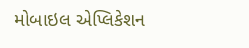મોબાઇલ એપ્લિકેશન